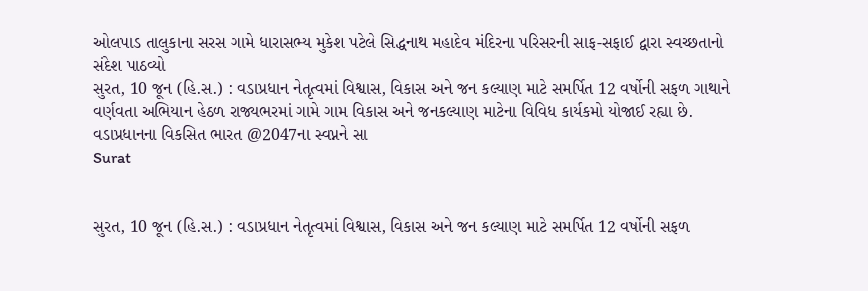ઓલપાડ તાલુકાના સરસ ગામે ધારાસભ્ય મુકેશ પટેલે સિદ્ધનાથ મહાદેવ મંદિરના પરિસરની સાફ-સફાઈ દ્વારા સ્વચ્છતાનો સંદેશ પાઠવ્યો
સુરત, 10 જૂન (હિ.સ.) : વડાપ્રધાન નેતૃત્વમાં વિશ્વાસ, વિકાસ અને જન કલ્યાણ માટે સમર્પિત 12 વર્ષોની સફળ ગાથાને વર્ણવતા અભિયાન હેઠળ રાજ્યભરમાં ગામે ગામ વિકાસ અને જનકલ્યાણ માટેના વિવિધ કાર્યકમો યોજાઈ રહ્યા છે. વડાપ્રધાનના વિકસિત ભારત @2047ના સ્વપ્નને સા
Surat


સુરત, 10 જૂન (હિ.સ.) : વડાપ્રધાન નેતૃત્વમાં વિશ્વાસ, વિકાસ અને જન કલ્યાણ માટે સમર્પિત 12 વર્ષોની સફળ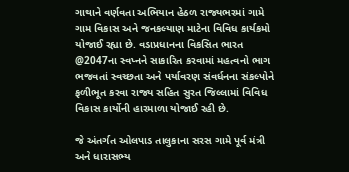ગાથાને વર્ણવતા અભિયાન હેઠળ રાજ્યભરમાં ગામે ગામ વિકાસ અને જનકલ્યાણ માટેના વિવિધ કાર્યકમો યોજાઈ રહ્યા છે. વડાપ્રધાનના વિકસિત ભારત @2047ના સ્વપ્નને સાકારિત કરવામાં મહત્વનો ભાગ ભજવતાં સ્વચ્છતા અને પર્યાવરણ સંવર્ધનના સંકલ્પોને ફળીભૂત કરવા રાજ્ય સહિત સુરત જિલ્લામાં વિવિધ વિકાસ કાર્યોની હારમાળા યોજાઈ રહી છે.

જે અંતર્ગત ઓલપાડ તાલુકાના સરસ ગામે પૂર્વ મંત્રી અને ધારાસભ્ય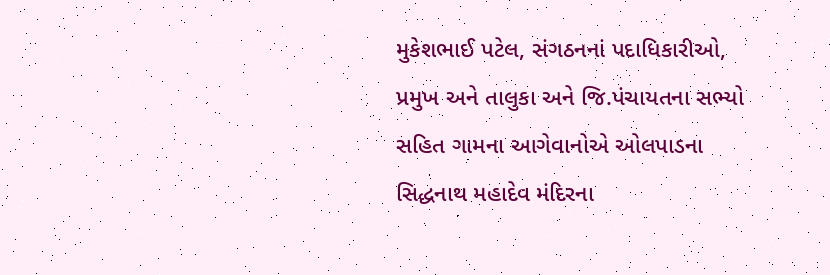મુકેશભાઈ પટેલ, સંગઠનનાં પદાધિકારીઓ, પ્રમુખ અને તાલુકા અને જિ.પંચાયતના સભ્યો સહિત ગામના આગેવાનોએ ઓલપાડના સિદ્ધનાથ મહાદેવ મંદિરના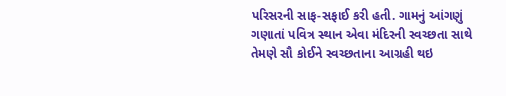પરિસરની સાફ-સફાઈ કરી હતી. ગામનું આંગણું ગણાતાં પવિત્ર સ્થાન એવા મંદિરની સ્વચ્છતા સાથે તેમણે સૌ કોઈને સ્વચ્છતાના આગ્રહી થઇ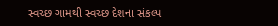સ્વચ્છ ગામથી સ્વચ્છ દેશના સંકલ્પ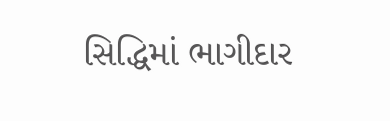સિદ્ધિમાં ભાગીદાર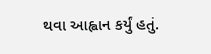થવા આહ્વાન કર્યું હતું.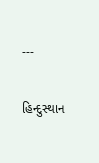---

હિન્દુસ્થાન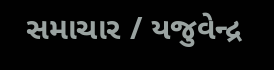સમાચાર / યજુવેન્દ્ર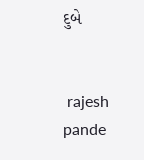દુબે


 rajesh pande